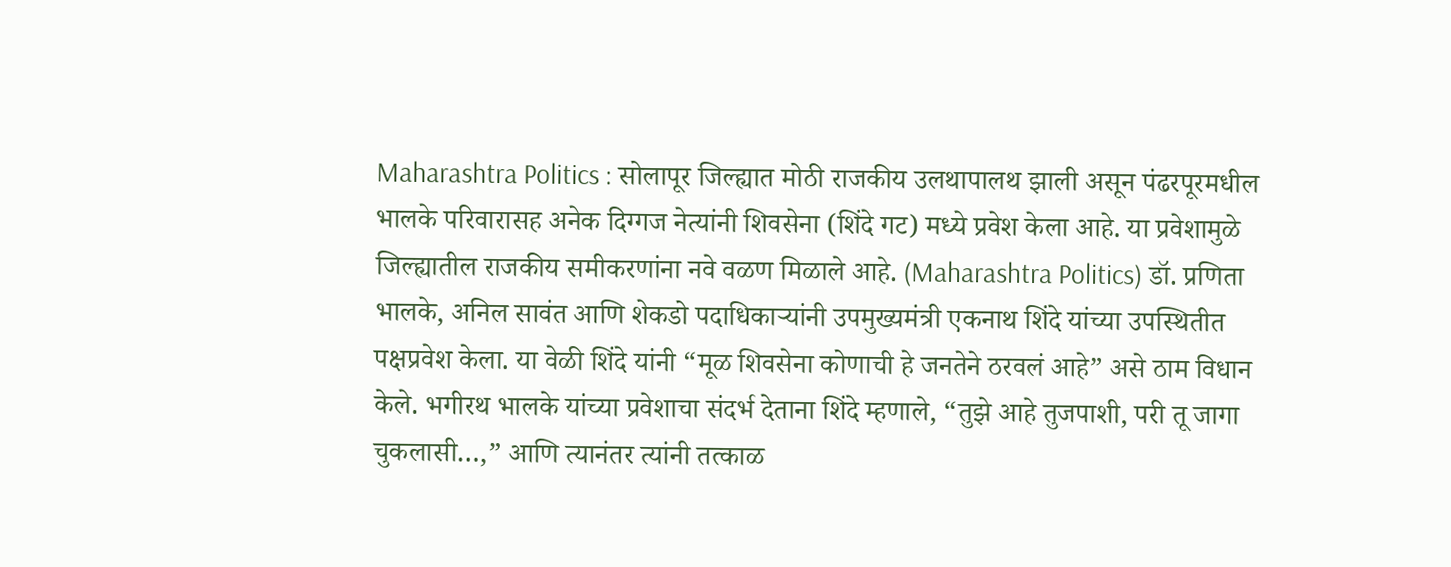Maharashtra Politics : सोलापूर जिल्ह्यात मोठी राजकीय उलथापालथ झाली असून पंढरपूरमधील भालके परिवारासह अनेक दिग्गज नेत्यांनी शिवसेना (शिंदे गट) मध्ये प्रवेश केला आहे. या प्रवेशामुळे जिल्ह्यातील राजकीय समीकरणांना नवे वळण मिळाले आहे. (Maharashtra Politics) डॉ. प्रणिता भालके, अनिल सावंत आणि शेकडो पदाधिकाऱ्यांनी उपमुख्यमंत्री एकनाथ शिंदे यांच्या उपस्थितीत पक्षप्रवेश केला. या वेळी शिंदे यांनी “मूळ शिवसेना कोणाची हे जनतेने ठरवलं आहे” असे ठाम विधान केले. भगीरथ भालके यांच्या प्रवेशाचा संदर्भ देताना शिंदे म्हणाले, “तुझे आहे तुजपाशी, परी तू जागा चुकलासी…,” आणि त्यानंतर त्यांनी तत्काळ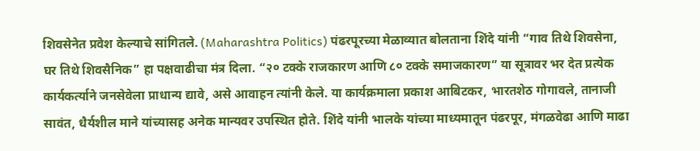शिवसेनेत प्रवेश केल्याचे सांगितले. (Maharashtra Politics) पंढरपूरच्या मेळाव्यात बोलताना शिंदे यांनी “गाव तिथे शिवसेना, घर तिथे शिवसैनिक” हा पक्षवाढीचा मंत्र दिला. “२० टक्के राजकारण आणि ८० टक्के समाजकारण” या सूत्रावर भर देत प्रत्येक कार्यकर्त्याने जनसेवेला प्राधान्य द्यावे, असे आवाहन त्यांनी केले. या कार्यक्रमाला प्रकाश आबिटकर, भारतशेठ गोगावले, तानाजी सावंत, धैर्यशील माने यांच्यासह अनेक मान्यवर उपस्थित होते. शिंदे यांनी भालके यांच्या माध्यमातून पंढरपूर, मंगळवेढा आणि माढा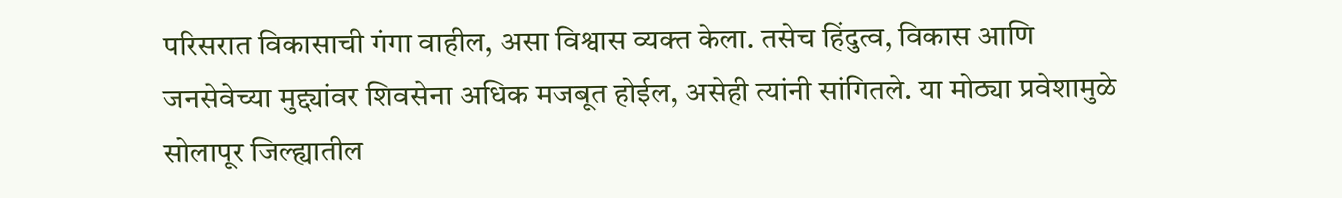परिसरात विकासाची गंगा वाहील, असा विश्वास व्यक्त केला. तसेच हिंदुत्व, विकास आणि जनसेवेच्या मुद्द्यांवर शिवसेना अधिक मजबूत होईल, असेही त्यांनी सांगितले. या मोठ्या प्रवेशामुळे सोलापूर जिल्ह्यातील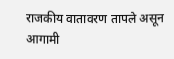राजकीय वातावरण तापले असून आगामी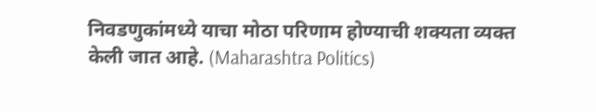निवडणुकांमध्ये याचा मोठा परिणाम होण्याची शक्यता व्यक्त केली जात आहे. (Maharashtra Politics)